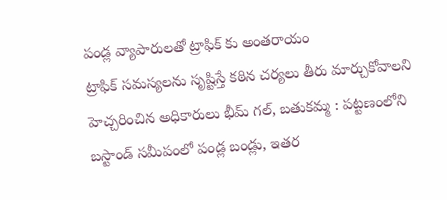పండ్ల వ్యాపారులతో ట్రాఫిక్ కు అంతరాయం
ట్రాఫిక్ సమస్యలను సృష్టిస్తే కఠిన చర్యలు తీరు మార్చుకోవాలని హెచ్చరించిన అధికారులు భీమ్ గల్, బతుకమ్మ : పట్టణంలోని బస్టాండ్ సమీపంలో పండ్ల బండ్లు, ఇతర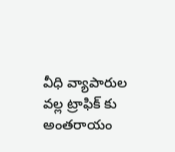వీధి వ్యాపారుల వల్ల ట్రాఫిక్ కు అంతరాయం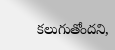కలుగుతోందని,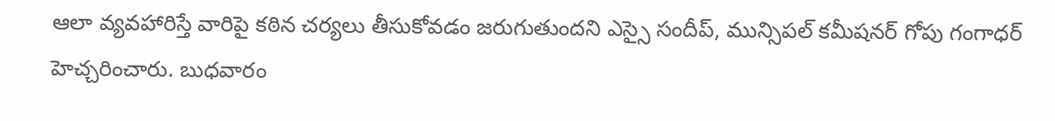ఆలా వ్యవహారిస్తే వారిపై కఠిన చర్యలు తీసుకోవడం జరుగుతుందని ఎస్సై సందీప్, మున్సిపల్ కమీషనర్ గోపు గంగాధర్ హెచ్చరించారు. బుధవారం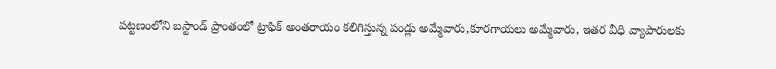పట్టణంలోని బస్టాండ్ ప్రాంతంలో ట్రాఫిక్ అంతరాయం కలిగిస్తున్న పండ్లు అమ్మేవారు,కూరగాయలు అమ్మేవారు, ఇతర వీధి వ్యాపారులకు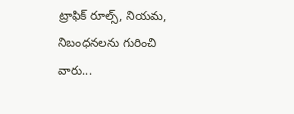ట్రాఫిక్ రూల్స్, నియమ, నిబంధనలను గురించి వారు...